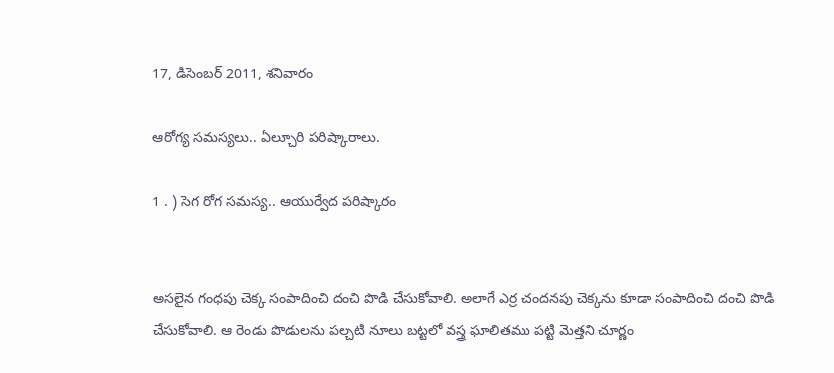17, డిసెంబర్ 2011, శనివారం

ఆరోగ్య సమస్యలు.. ఏల్చూరి పరిష్కారాలు.

1 . ) సెగ రోగ సమస్య.. ఆయుర్వేద పరిష్కారం


అసలైన గంధపు చెక్క సంపాదించి దంచి పొడి చేసుకోవాలి. అలాగే ఎర్ర చందనపు చెక్కను కూడా సంపాదించి దంచి పొడి చేసుకోవాలి. ఆ రెండు పొడులను పల్చటి నూలు బట్టలో వస్త్ర ఘాలితము పట్టి మెత్తని చూర్ణం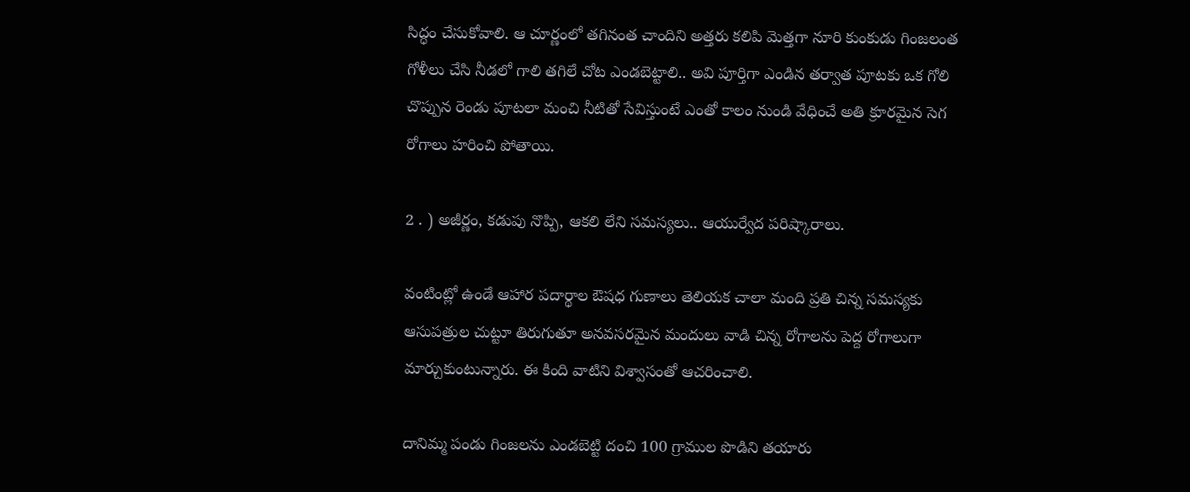సిద్ధం చేసుకోవాలి. ఆ చూర్ణంలో తగినంత చాందిని అత్తరు కలిపి మెత్తగా నూరి కుంకుడు గింజలంత గోళీలు చేసి నీడలో గాలి తగిలే చోట ఎండబెట్టాలి.. అవి పూర్తిగా ఎండిన తర్వాత పూటకు ఒక గోలి చొప్పున రెండు పూటలా మంచి నీటితో సేవిస్తుంటే ఎంతో కాలం నుండి వేధించే అతి క్రూరమైన సెగ రోగాలు హరించి పోతాయి.

2 . ) అజీర్ణం, కడుపు నొప్పి, ఆకలి లేని సమస్యలు.. ఆయుర్వేద పరిష్కారాలు.

వంటింట్లో ఉండే ఆహార పదార్థాల ఔషధ గుణాలు తెలియక చాలా మంది ప్రతి చిన్న సమస్యకు ఆసుపత్రుల చుట్టూ తిరుగుతూ అనవసరమైన మందులు వాడి చిన్న రోగాలను పెద్ద రోగాలుగా మార్చుకుంటున్నారు. ఈ కింది వాటిని విశ్వాసంతో ఆచరించాలి.

దానిమ్మ పండు గింజలను ఎండబెట్టి దంచి 100 గ్రాముల పొడిని తయారు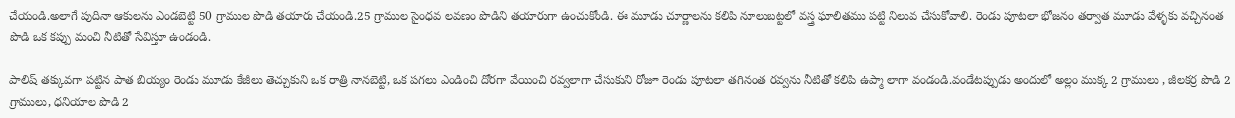చేయండి.అలాగే పుదినా ఆకులను ఎండబెట్టి 50 గ్రాముల పొడి తయారు చేయండి.25 గ్రాముల సైంధవ లవణం పొడిని తయారుగా ఉంచుకోండి. ఈ మూడు చూర్ణాలను కలిపి నూలుబట్టలో వస్త్ర ఘాలితము పట్టి నిలువ చేసుకోవాలి. రెండు పూటలా భోజనం తర్వాత మూడు వేళ్ళకు వచ్చినంత పొడి ఒక కప్పు మంచి నీటితో సేవిస్తూ ఉండండి.

పాలిష్ తక్కువగా పట్టిన పాత బియ్యం రెండు మూడు కేజీలు తెచ్చుకుని ఒక రాత్రి నానబెట్టి, ఒక పగలు ఎండించి దోరగా వేయించి రవ్వలాగా చేసుకుని రోజూ రెండు పూటలా తగినంత రవ్వను నీటితో కలిపి ఉప్మా లాగా వండండి.వండేటప్పుడు అందులో అల్లం ముక్క 2 గ్రాములు , జీలకర్ర పొడి 2 గ్రాములు, ధనియాల పొడి 2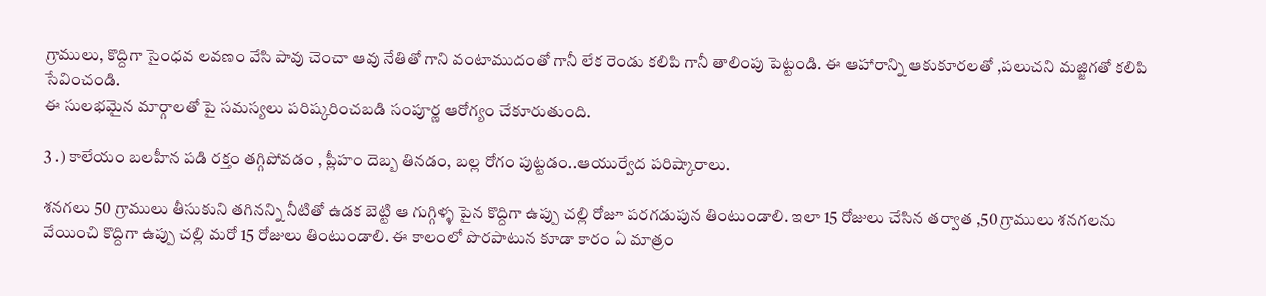గ్రాములు, కొద్దిగా సైంధవ లవణం వేసి పావు చెంచా ఆవు నేతితో గాని వంటాముదంతో గానీ లేక రెండు కలిపి గానీ తాలింపు పెట్టండి. ఈ ఆహారాన్ని ఆకుకూరలతో ,పలుచని మజ్జిగతో కలిపి సేవించండి.
ఈ సులభమైన మార్గాలతో పై సమస్యలు పరిష్కరించబడి సంపూర్ణ ఆరోగ్యం చేకూరుతుంది.

3 .) కాలేయం బలహీన పడి రక్తం తగ్గిపోవడం , ప్లీహం దెబ్బ తినడం, బల్ల రోగం పుట్టడం..ఆయుర్వేద పరిష్కారాలు.

శనగలు 50 గ్రాములు తీసుకుని తగినన్ని నీటితో ఉడక బెట్టి ఆ గుగ్గిళ్ళ పైన కొద్దిగా ఉప్పు చల్లి రోజూ పరగడుపున తింటుండాలి. ఇలా 15 రోజులు చేసిన తర్వాత ,50 గ్రాములు శనగలను వేయించి కొద్దిగా ఉప్పు చల్లి మరో 15 రోజులు తింటుండాలి. ఈ కాలంలో పొరపాటున కూడా కారం ఏ మాత్రం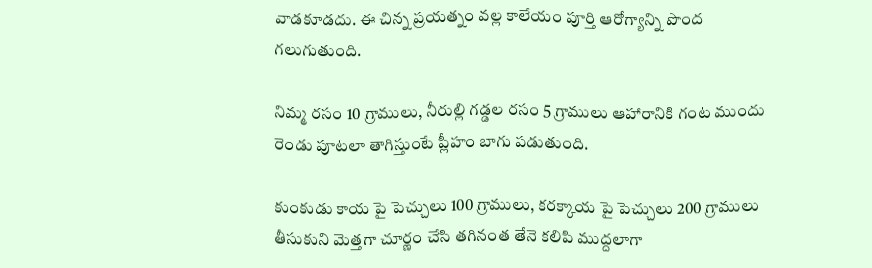వాడకూడదు. ఈ చిన్న ప్రయత్నం వల్ల కాలేయం పూర్తి ఆరోగ్యాన్ని పొంద గలుగుతుంది.

నిమ్మ రసం 10 గ్రాములు, నీరుల్లి గడ్డల రసం 5 గ్రాములు ఆహారానికి గంట ముందు రెండు పూటలా తాగిస్తుంటే ప్లీహం బాగు పడుతుంది.

కుంకుడు కాయ పై పెచ్చులు 100 గ్రాములు, కరక్కాయ పై పెచ్చులు 200 గ్రాములు తీసుకుని మెత్తగా చూర్ణం చేసి తగినంత తేనె కలిపి ముద్దలాగా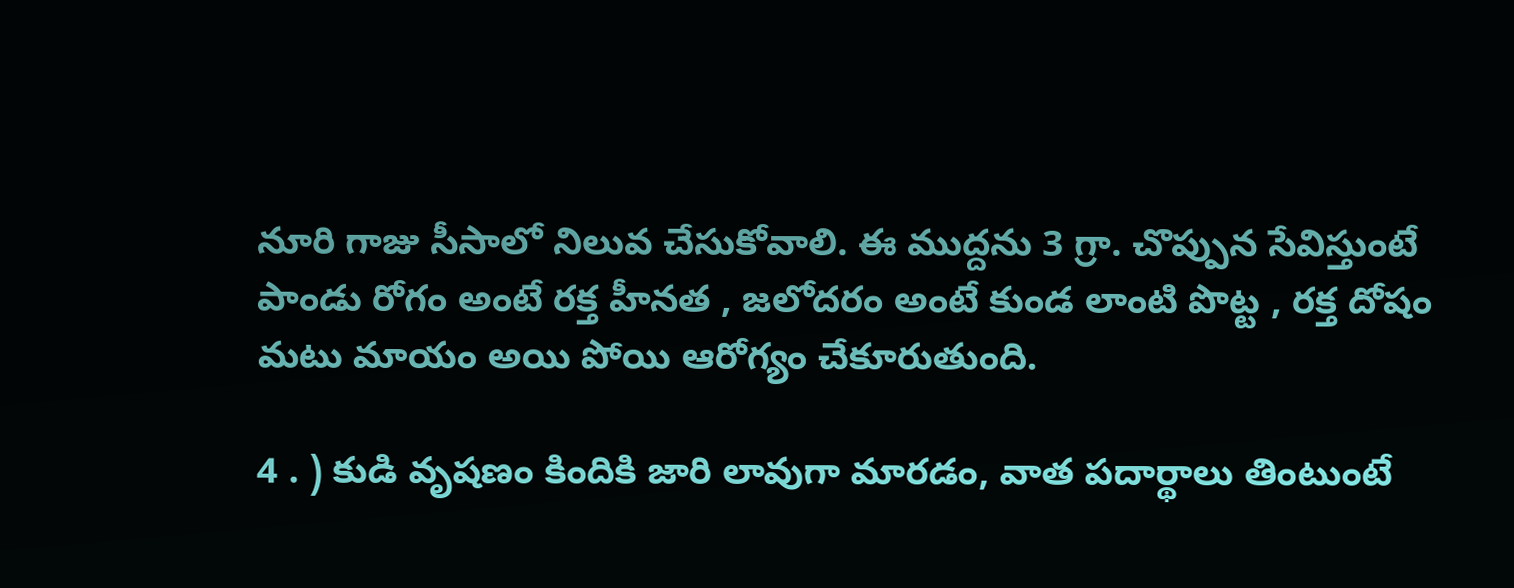నూరి గాజు సీసాలో నిలువ చేసుకోవాలి. ఈ ముద్దను 3 గ్రా. చొప్పున సేవిస్తుంటే పాండు రోగం అంటే రక్త హీనత , జలోదరం అంటే కుండ లాంటి పొట్ట , రక్త దోషం మటు మాయం అయి పోయి ఆరోగ్యం చేకూరుతుంది.

4 . ) కుడి వృషణం కిందికి జారి లావుగా మారడం, వాత పదార్థాలు తింటుంటే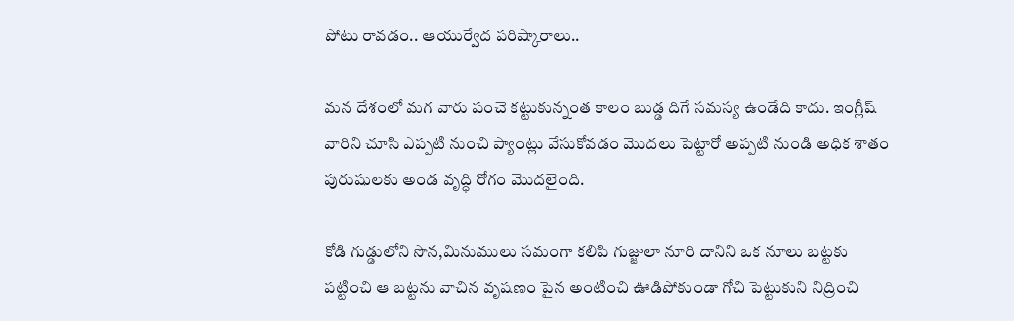పోటు రావడం.. ఆయుర్వేద పరిష్కారాలు..

మన దేశంలో మగ వారు పంచె కట్టుకున్నంత కాలం బుడ్డ దిగే సమస్య ఉండేది కాదు. ఇంగ్లీష్ వారిని చూసి ఎప్పటి నుంచి ప్యాంట్లు వేసుకోవడం మొదలు పెట్టారో అప్పటి నుండి అధిక శాతం పురుషులకు అండ వృద్ధి రోగం మొదలైంది.

కోడి గుడ్డులోని సొన,మినుములు సమంగా కలిపి గుజ్జులా నూరి దానిని ఒక నూలు బట్టకు పట్టించి ఆ బట్టను వాచిన వృషణం పైన అంటించి ఊడిపోకుండా గోచి పెట్టుకుని నిద్రించి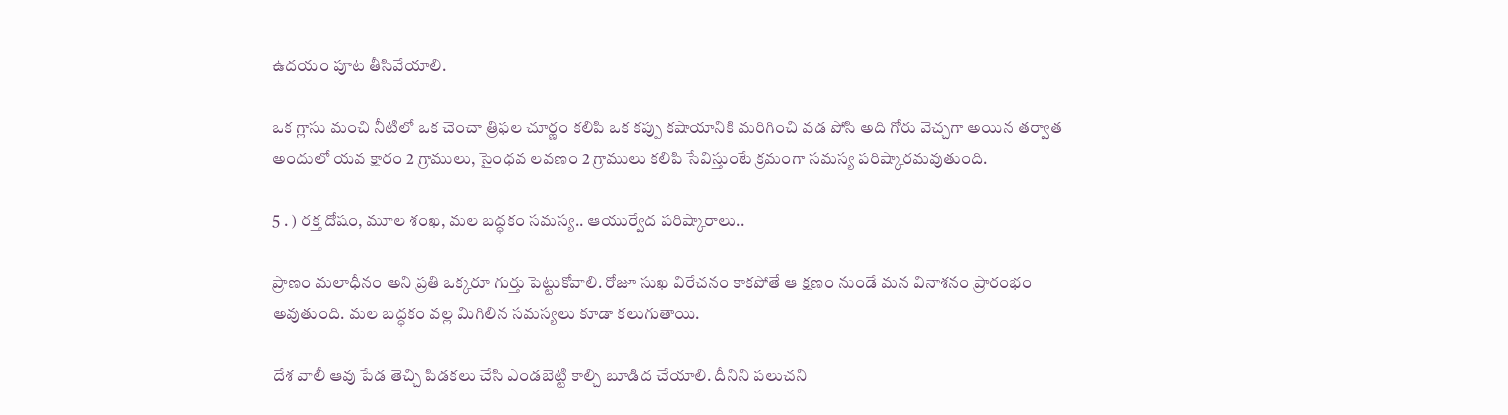ఉదయం పూట తీసివేయాలి.

ఒక గ్లాసు మంచి నీటిలో ఒక చెంచా త్రిఫల చూర్ణం కలిపి ఒక కప్పు కషాయానికి మరిగించి వడ పోసి అది గోరు వెచ్చగా అయిన తర్వాత అందులో యవ క్షారం 2 గ్రాములు, సైంధవ లవణం 2 గ్రాములు కలిపి సేవిస్తుంటే క్రమంగా సమస్య పరిష్కారమవుతుంది.

5 . ) రక్త దోషం, మూల శంఖ, మల బద్ధకం సమస్య.. ఆయుర్వేద పరిష్కారాలు..

ప్రాణం మలాధీనం అని ప్రతి ఒక్కరూ గుర్తు పెట్టుకోవాలి. రోజూ సుఖ విరేచనం కాకపోతే ఆ క్షణం నుండే మన వినాశనం ప్రారంభం అవుతుంది. మల బద్ధకం వల్ల మిగిలిన సమస్యలు కూడా కలుగుతాయి.

దేశ వాలీ ఆవు పేడ తెచ్చి పిడకలు చేసి ఎండబెట్టి కాల్చి బూడిద చేయాలి. దీనిని పలుచని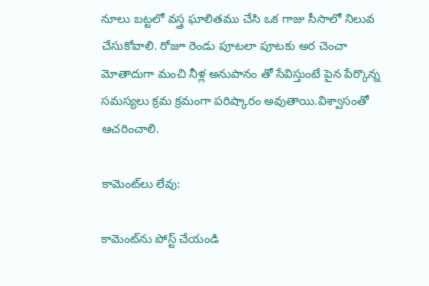నూలు బట్టలో వస్త్ర ఘాలితము చేసి ఒక గాజు సీసాలో నిలువ చేసుకోవాలి. రోజూ రెండు పూటలా పూటకు అర చెంచా మోతాదుగా మంచి నీళ్ల అనుపానం తో సేవిస్తుంటే పైన పేర్కొన్న సమస్యలు క్రమ క్రమంగా పరిష్కారం అవుతాయి.విశ్వాసంతో ఆచరించాలి.

కామెంట్‌లు లేవు:

కామెంట్‌ను పోస్ట్ చేయండి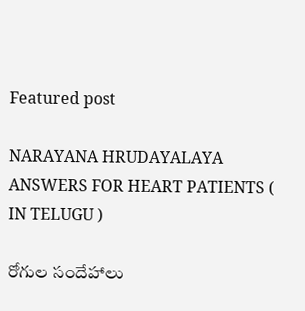Featured post

NARAYANA HRUDAYALAYA ANSWERS FOR HEART PATIENTS ( IN TELUGU )

రోగుల సందేహాలు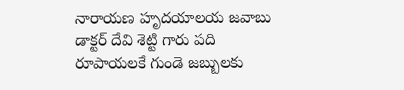నారాయణ హృదయాలయ జవాబు డాక్టర్ దేవి శెట్టి గారు పది రూపాయలకే గుండె జబ్బులకు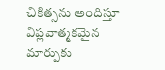చికిత్సను అందిస్తూ విప్లవాత్మకమైన మార్పుకు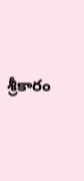శ్రీకారం